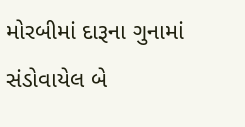મોરબીમાં દારૂના ગુનામાં સંડોવાયેલ બે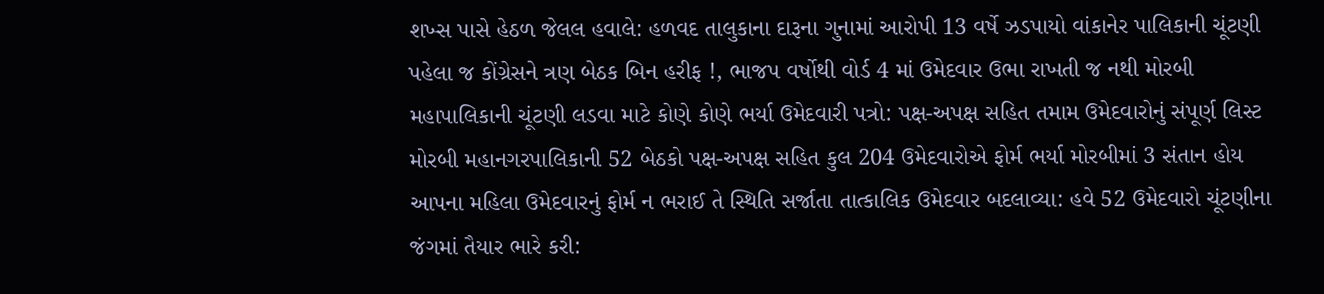શખ્સ પાસે હેઠળ જેલલ હવાલે: હળવદ તાલુકાના દારૂના ગુનામાં આરોપી 13 વર્ષે ઝડપાયો વાંકાનેર પાલિકાની ચૂંટણી પહેલા જ કોંગ્રેસને ત્રણ બેઠક બિન હરીફ !, ભાજપ વર્ષોથી વોર્ડ 4 માં ઉમેદવાર ઉભા રાખતી જ નથી મોરબી મહાપાલિકાની ચૂંટણી લડવા માટે કોણે કોણે ભર્યા ઉમેદવારી પત્રો: પક્ષ-અપક્ષ સહિત તમામ ઉમેદવારોનું સંપૂર્ણ લિસ્ટ મોરબી મહાનગરપાલિકાની 52 બેઠકો પક્ષ-અપક્ષ સહિત કુલ 204 ઉમેદવારોએ ફોર્મ ભર્યા મોરબીમાં 3 સંતાન હોય આપના મહિલા ઉમેદવારનું ફોર્મ ન ભરાઈ તે સ્થિતિ સર્જાતા તાત્કાલિક ઉમેદવાર બદલાવ્યા: હવે 52 ઉમેદવારો ચૂંટણીના જંગમાં તૈયાર ભારે કરી: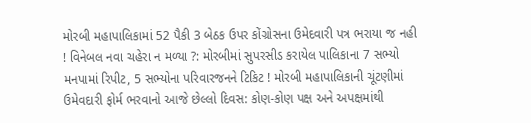મોરબી મહાપાલિકામાં 52 પૈકી 3 બેઠક ઉપર કોંગ્રોસના ઉમેદવારી પત્ર ભરાયા જ નહી ! વિનેબલ નવા ચહેરા ન મળ્યા ?: મોરબીમાં સુપરસીડ કરાયેલ પાલિકાના 7 સભ્યો મનપામાં રિપીટ, 5 સભ્યોના પરિવારજનને ટિકિટ ! મોરબી મહાપાલિકાની ચૂંટણીમાં ઉમેવદારી ફોર્મ ભરવાનો આજે છેલ્લો દિવસ: કોણ-કોણ પક્ષ અને અપક્ષમાંથી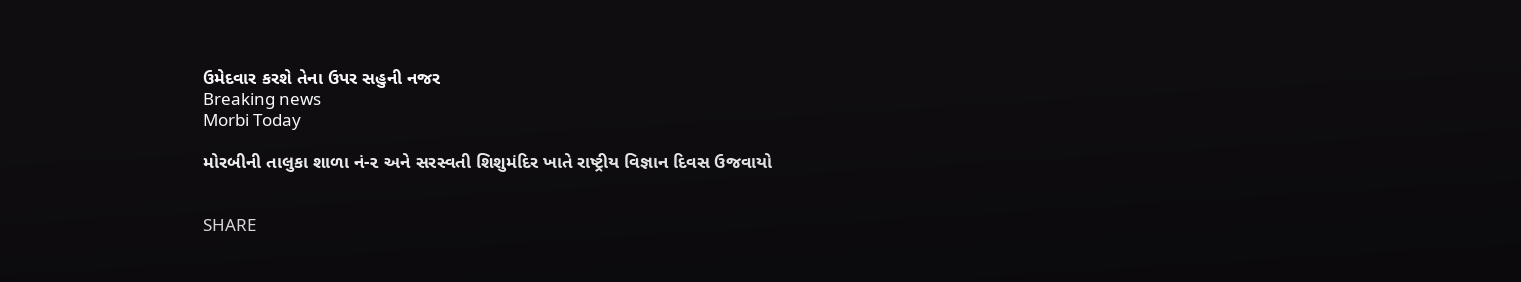ઉમેદવાર કરશે તેના ઉપર સહુની નજર
Breaking news
Morbi Today

મોરબીની તાલુકા શાળા નં-૨ અને સરસ્વતી શિશુમંદિર ખાતે રાષ્ટ્રીય વિજ્ઞાન દિવસ ઉજવાયો


SHARE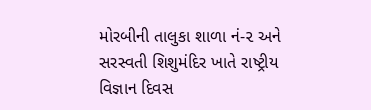મોરબીની તાલુકા શાળા નં-૨ અને સરસ્વતી શિશુમંદિર ખાતે રાષ્ટ્રીય વિજ્ઞાન દિવસ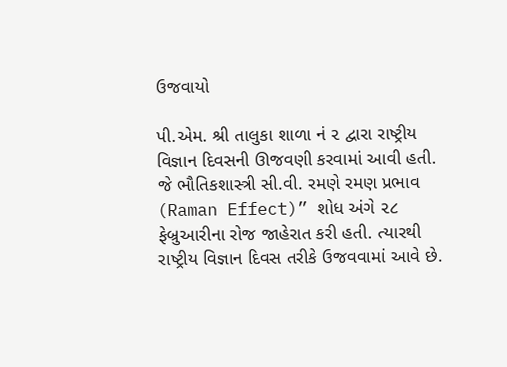ઉજવાયો

પી.એમ. શ્રી તાલુકા શાળા નં ૨ દ્વારા રાષ્ટ્રીય વિજ્ઞાન દિવસની ઊજવણી કરવામાં આવી હતી. જે ભૌતિકશાસ્ત્રી સી.વી. રમણે રમણ પ્રભાવ (Raman Effect)” શોધ અંગે ૨૮ ફેબ્રુઆરીના રોજ જાહેરાત કરી હતી. ત્યારથી રાષ્ટ્રીય વિજ્ઞાન દિવસ તરીકે ઉજવવામાં આવે છે.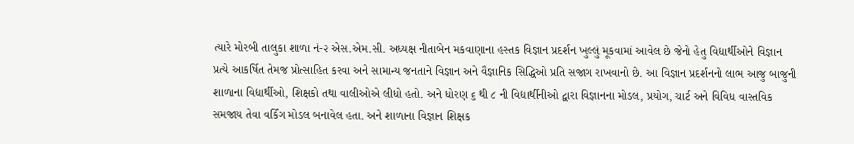ત્યારે મોરબી તાલુકા શાળા નં-૨ એસ.એમ.સી. અધ્યક્ષ નીતાબેન મકવાણાના હસ્તક વિજ્ઞાન પ્રદર્શન ખુલ્લું મૂકવામાં આવેલ છે જેનો હેતુ વિદ્યાર્થીઓને વિજ્ઞાન પ્રત્યે આકર્ષિત તેમજ પ્રોત્સાહિત કરવા અને સામાન્ય જનતાને વિજ્ઞાન અને વૈજ્ઞાનિક સિદ્ધિઓ પ્રતિ સજાગ રાખવાનો છે. આ વિજ્ઞાન પ્રદર્શનનો લાભ આજુ બાજુની શાળાના વિદ્યાર્થીઓ, શિક્ષકો તથા વાલીઓએ લીધો હતો. અને ધોરણ ૬ થી ૮ ની વિદ્યાર્થીનીઓ દ્વારા વિજ્ઞાનના મોડલ, પ્રયોગ, ચાર્ટ અને વિવિધ વાસ્તવિક સમજાય તેવા વર્કિંગ મોડલ બનાવેલ હતા. અને શાળાના વિજ્ઞાન શિક્ષક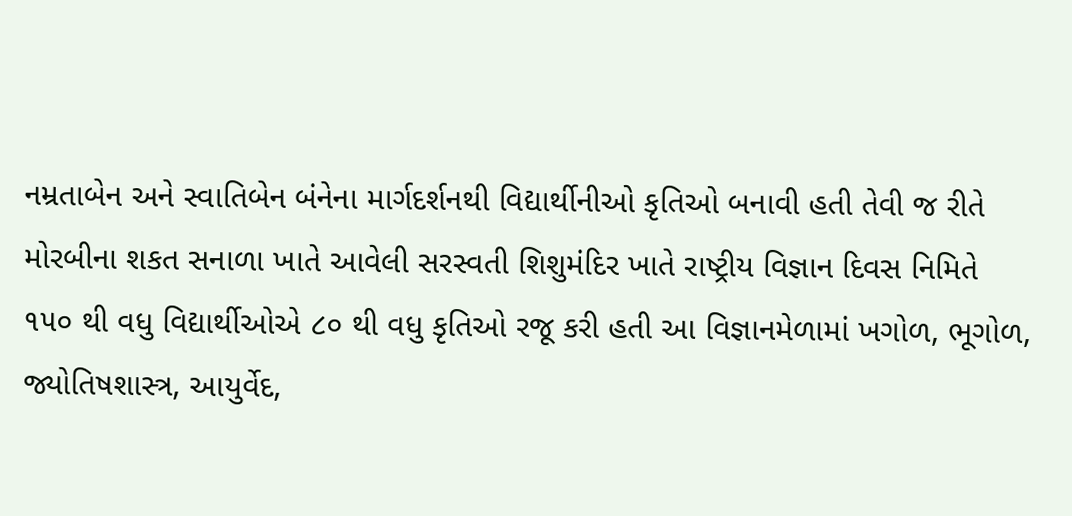નમ્રતાબેન અને સ્વાતિબેન બંનેના માર્ગદર્શનથી વિદ્યાર્થીનીઓ કૃતિઓ બનાવી હતી તેવી જ રીતે મોરબીના શકત સનાળા ખાતે આવેલી સરસ્વતી શિશુમંદિર ખાતે રાષ્ટ્રીય વિજ્ઞાન દિવસ નિમિતે ૧૫૦ થી વધુ વિદ્યાર્થીઓએ ૮૦ થી વધુ કૃતિઓ રજૂ કરી હતી આ વિજ્ઞાનમેળામાં ખગોળ, ભૂગોળ, જ્યોતિષશાસ્ત્ર, આયુર્વેદ,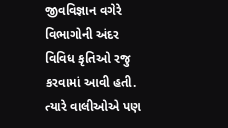જીવવિજ્ઞાન વગેરે વિભાગોની અંદર વિવિધ કૃતિઓ રજુ કરવામાં આવી હતી. ત્યારે વાલીઓએ પણ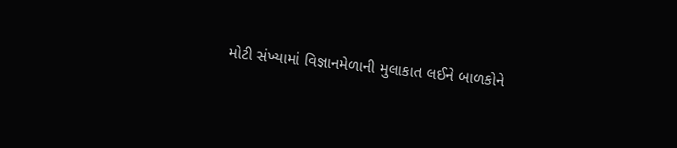મોટી સંખ્યામાં વિજ્ઞાનમેળાની મુલાકાત લઈને બાળકોને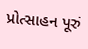પ્રોત્સાહન પૂરું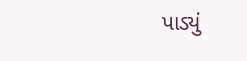પાડ્યું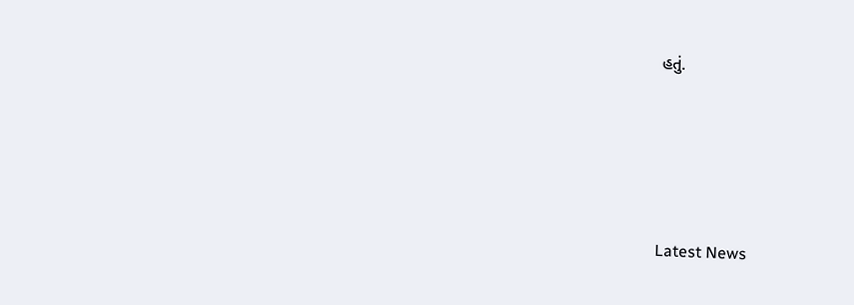હતું.






Latest News